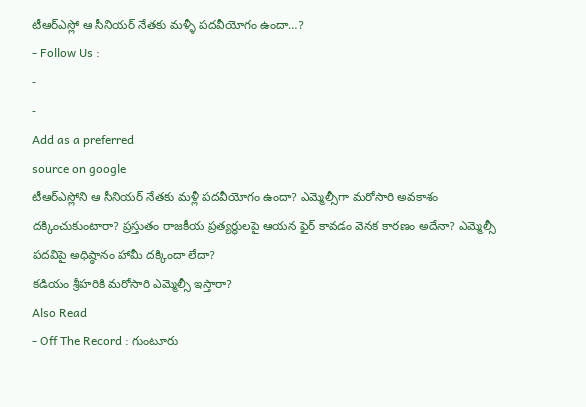టీఆర్ఎస్లో ఆ సీనియర్ నేతకు మళ్ళీ పదవీయోగం ఉందా…?
- Follow Us :
-
-
Add as a preferred
source on google
టీఆర్ఎస్లోని ఆ సీనియర్ నేతకు మళ్లీ పదవీయోగం ఉందా? ఎమ్మెల్సీగా మరోసారి అవకాశం దక్కించుకుంటారా? ప్రస్తుతం రాజకీయ ప్రత్యర్థులపై ఆయన ఫైర్ కావడం వెనక కారణం అదేనా? ఎమ్మెల్సీ పదవిపై అధిష్ఠానం హామీ దక్కిందా లేదా?
కడియం శ్రీహరికి మరోసారి ఎమ్మెల్సీ ఇస్తారా?
Also Read
- Off The Record : గుంటూరు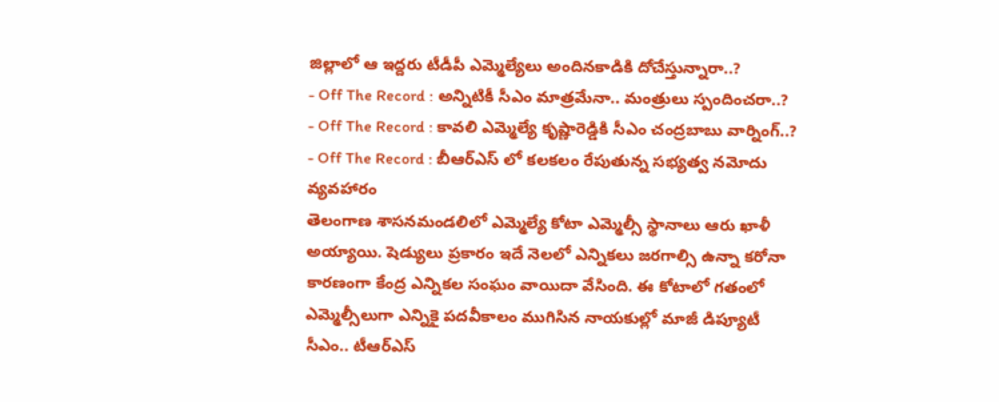జిల్లాలో ఆ ఇద్దరు టీడీపీ ఎమ్మెల్యేలు అందినకాడికి దోచేస్తున్నారా..?
- Off The Record : అన్నిటికీ సీఎం మాత్రమేనా.. మంత్రులు స్పందించరా..?
- Off The Record : కావలి ఎమ్మెల్యే కృష్ణారెడ్డికి సీఎం చంద్రబాబు వార్నింగ్..?
- Off The Record : బీఆర్ఎస్ లో కలకలం రేపుతున్న సభ్యత్వ నమోదు వ్యవహారం
తెలంగాణ శాసనమండలిలో ఎమ్మెల్యే కోటా ఎమ్మెల్సీ స్థానాలు ఆరు ఖాళీ అయ్యాయి. షెడ్యులు ప్రకారం ఇదే నెలలో ఎన్నికలు జరగాల్సి ఉన్నా కరోనా కారణంగా కేంద్ర ఎన్నికల సంఘం వాయిదా వేసింది. ఈ కోటాలో గతంలో ఎమ్మెల్సీలుగా ఎన్నికై పదవీకాలం ముగిసిన నాయకుల్లో మాజీ డిప్యూటీ సీఎం.. టీఆర్ఎస్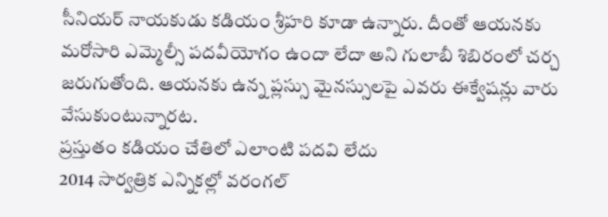సీనియర్ నాయకుడు కడియం శ్రీహరి కూడా ఉన్నారు. దీంతో ఆయనకు మరోసారి ఎమ్మెల్సీ పదవీయోగం ఉందా లేదా అని గులాబీ శిబిరంలో చర్చ జరుగుతోంది. ఆయనకు ఉన్న ప్లస్సు మైనస్సులపై ఎవరు ఈక్వేషన్లు వారు వేసుకుంటున్నారట.
ప్రస్తుతం కడియం చేతిలో ఎలాంటి పదవి లేదు
2014 సార్వత్రిక ఎన్నికల్లో వరంగల్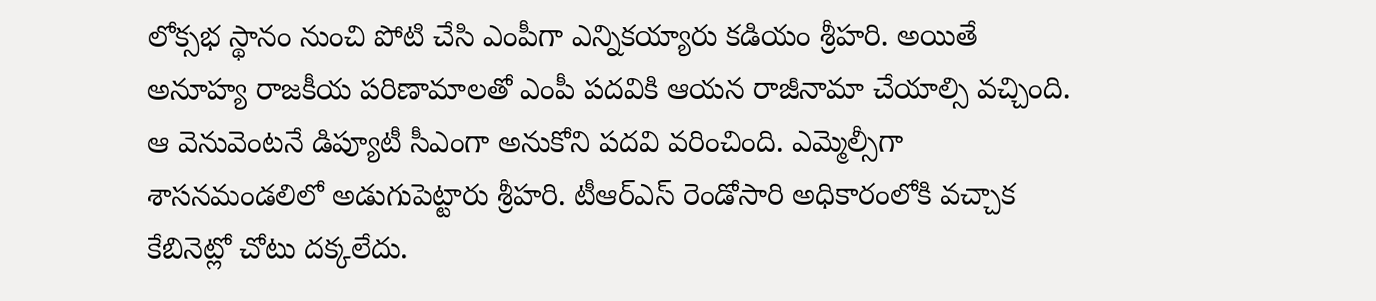లోక్సభ స్థానం నుంచి పోటి చేసి ఎంపీగా ఎన్నికయ్యారు కడియం శ్రీహరి. అయితే అనూహ్య రాజకీయ పరిణామాలతో ఎంపీ పదవికి ఆయన రాజీనామా చేయాల్సి వచ్చింది. ఆ వెనువెంటనే డిప్యూటీ సీఎంగా అనుకోని పదవి వరించింది. ఎమ్మెల్సీగా శాసనమండలిలో అడుగుపెట్టారు శ్రీహరి. టీఆర్ఎస్ రెండోసారి అధికారంలోకి వచ్చాక కేబినెట్లో చోటు దక్కలేదు.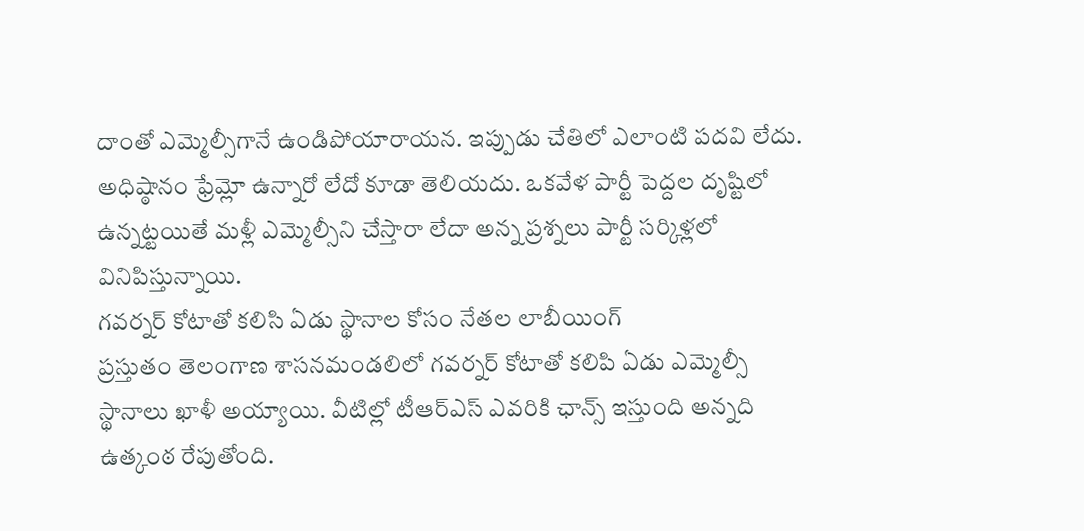దాంతో ఎమ్మెల్సీగానే ఉండిపోయారాయన. ఇప్పుడు చేతిలో ఎలాంటి పదవి లేదు. అధిష్ఠానం ఫ్రేమ్లో ఉన్నారో లేదో కూడా తెలియదు. ఒకవేళ పార్టీ పెద్దల దృష్టిలో ఉన్నట్టయితే మళ్లీ ఎమ్మెల్సీని చేస్తారా లేదా అన్న ప్రశ్నలు పార్టీ సర్కిళ్లలో వినిపిస్తున్నాయి.
గవర్నర్ కోటాతో కలిసి ఏడు స్థానాల కోసం నేతల లాబీయింగ్
ప్రస్తుతం తెలంగాణ శాసనమండలిలో గవర్నర్ కోటాతో కలిపి ఏడు ఎమ్మెల్సీ స్థానాలు ఖాళీ అయ్యాయి. వీటిల్లో టీఆర్ఎస్ ఎవరికి ఛాన్స్ ఇస్తుంది అన్నది ఉత్కంఠ రేపుతోంది.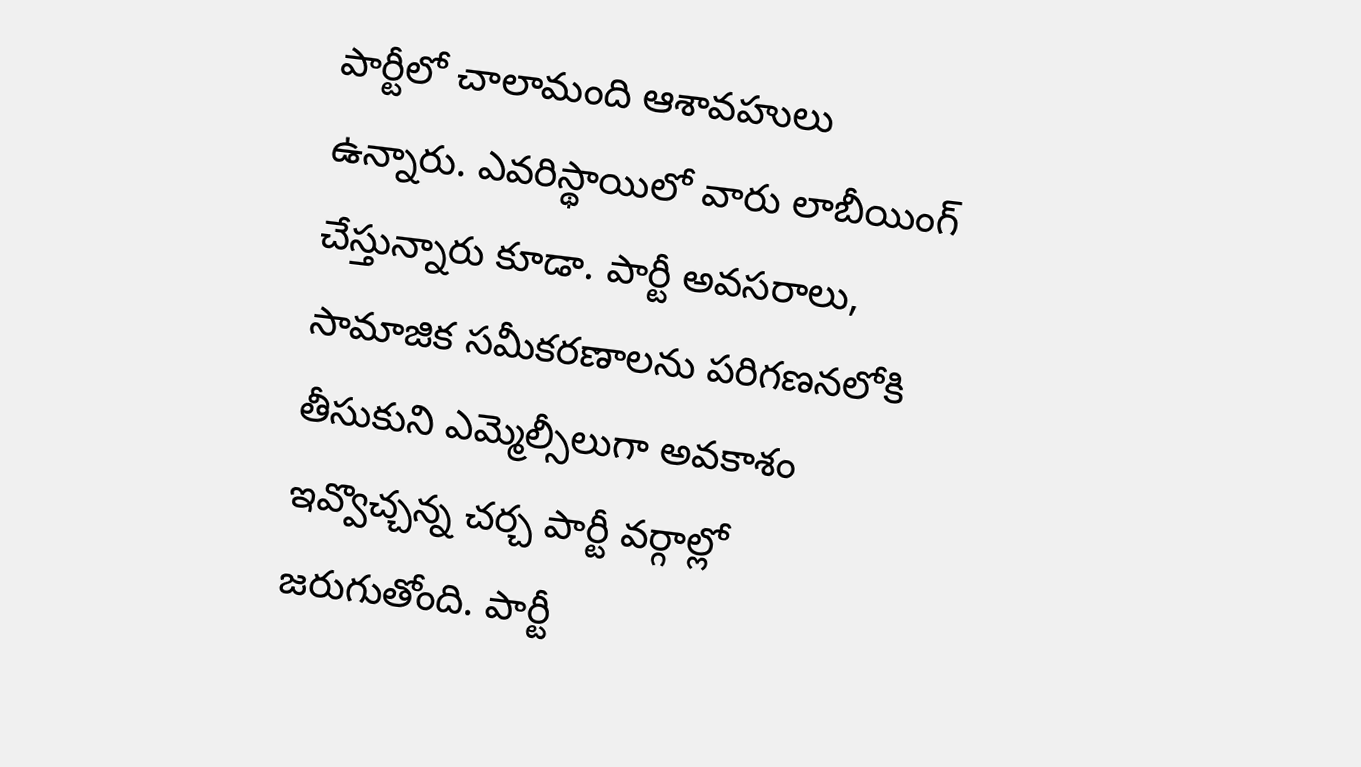పార్టీలో చాలామంది ఆశావహులు ఉన్నారు. ఎవరిస్థాయిలో వారు లాబీయింగ్ చేస్తున్నారు కూడా. పార్టీ అవసరాలు, సామాజిక సమీకరణాలను పరిగణనలోకి తీసుకుని ఎమ్మెల్సీలుగా అవకాశం ఇవ్వొచ్చన్న చర్చ పార్టీ వర్గాల్లో జరుగుతోంది. పార్టీ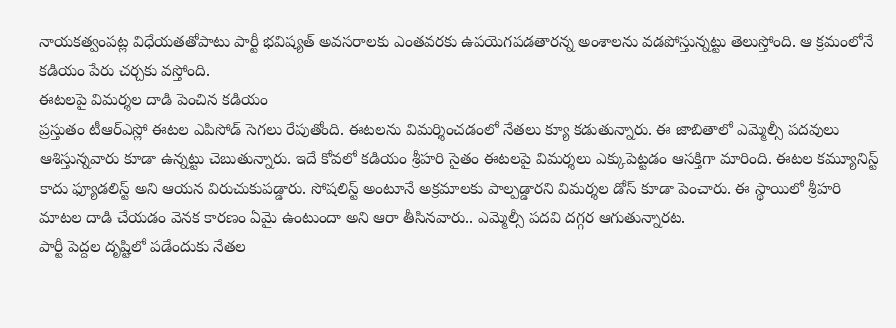నాయకత్వంపట్ల విధేయతతోపాటు పార్టీ భవిష్యత్ అవసరాలకు ఎంతవరకు ఉపయెగపడతారన్న అంశాలను వడపోస్తున్నట్టు తెలుస్తోంది. ఆ క్రమంలోనే కడియం పేరు చర్చకు వస్తోంది.
ఈటలపై విమర్శల దాడి పెంచిన కడియం
ప్రస్తుతం టీఆర్ఎస్లో ఈటల ఎపిసోడ్ సెగలు రేపుతోంది. ఈటలను విమర్శించడంలో నేతలు క్యూ కడుతున్నారు. ఈ జాబితాలో ఎమ్మెల్సీ పదవులు ఆశిస్తున్నవారు కూడా ఉన్నట్టు చెబుతున్నారు. ఇదే కోవలో కడియం శ్రీహరి సైతం ఈటలపై విమర్శలు ఎక్కుపెట్టడం ఆసక్తిగా మారింది. ఈటల కమ్యూనిస్ట్ కాదు ఫ్యూడలిస్ట్ అని ఆయన విరుచుకుపడ్డారు. సోషలిస్ట్ అంటూనే అక్రమాలకు పాల్పడ్డారని విమర్శల డోస్ కూడా పెంచారు. ఈ స్థాయిలో శ్రీహరి మాటల దాడి చేయడం వెనక కారణం ఏమై ఉంటుందా అని ఆరా తీసినవారు.. ఎమ్మెల్సీ పదవి దగ్గర ఆగుతున్నారట.
పార్టీ పెద్దల దృష్టిలో పడేందుకు నేతల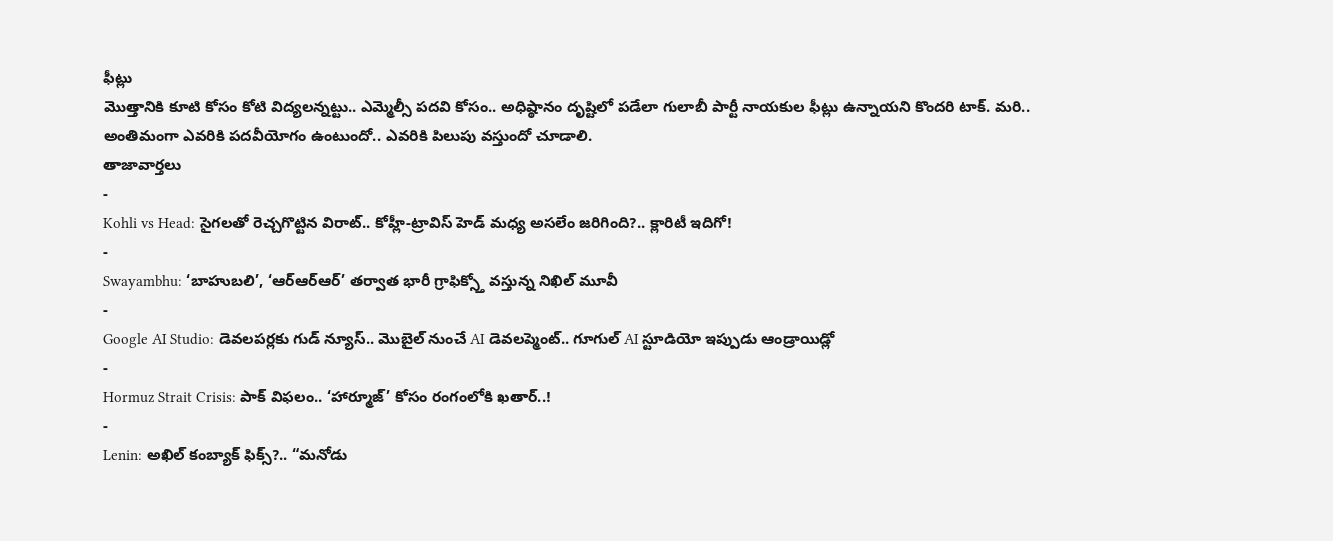ఫీట్లు
మొత్తానికి కూటి కోసం కోటి విద్యలన్నట్టు.. ఎమ్మెల్సీ పదవి కోసం.. అధిష్ఠానం దృష్టిలో పడేలా గులాబీ పార్టీ నాయకుల ఫీట్లు ఉన్నాయని కొందరి టాక్. మరి.. అంతిమంగా ఎవరికి పదవీయోగం ఉంటుందో.. ఎవరికి పిలుపు వస్తుందో చూడాలి.
తాజావార్తలు
-
Kohli vs Head: సైగలతో రెచ్చగొట్టిన విరాట్.. కోహ్లీ-ట్రావిస్ హెడ్ మధ్య అసలేం జరిగింది?.. క్లారిటీ ఇదిగో!
-
Swayambhu: ‘బాహుబలి’, ‘ఆర్ఆర్ఆర్’ తర్వాత భారీ గ్రాఫిక్స్తో వస్తున్న నిఖిల్ మూవీ
-
Google AI Studio: డెవలపర్లకు గుడ్ న్యూస్.. మొబైల్ నుంచే AI డెవలప్మెంట్.. గూగుల్ AI స్టూడియో ఇప్పుడు ఆండ్రాయిడ్లో
-
Hormuz Strait Crisis: పాక్ విఫలం.. ‘హార్మూజ్’ కోసం రంగంలోకి ఖతార్..!
-
Lenin: అఖిల్ కంబ్యాక్ ఫిక్స్?.. “మనోడు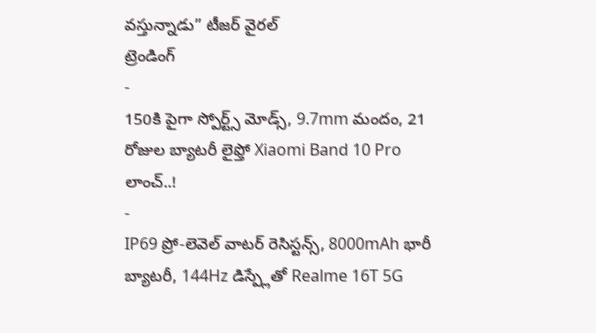వస్తున్నాడు” టీజర్ వైరల్
ట్రెండింగ్
-
150కి పైగా స్పోర్ట్స్ మోడ్స్, 9.7mm మందం, 21 రోజుల బ్యాటరీ లైఫ్తో Xiaomi Band 10 Pro లాంచ్..!
-
IP69 ప్రో-లెవెల్ వాటర్ రెసిస్టన్స్, 8000mAh భారీ బ్యాటరీ, 144Hz డిస్ప్లేతో Realme 16T 5G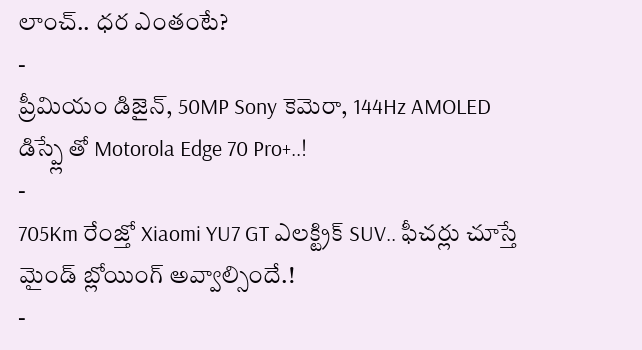లాంచ్.. ధర ఎంతంటే?
-
ప్రీమియం డిజైన్, 50MP Sony కెమెరా, 144Hz AMOLED డిస్ప్లే తో Motorola Edge 70 Pro+..!
-
705Km రేంజ్తో Xiaomi YU7 GT ఎలక్ట్రిక్ SUV.. ఫీచర్లు చూస్తే మైండ్ బ్లోయింగ్ అవ్వాల్సిందే.!
-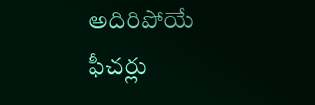అదిరిపోయే ఫీచర్లు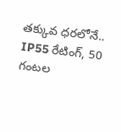తక్కువ ధరలోనే.. IP55 రేటింగ్, 50 గంటల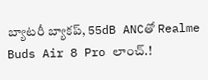బ్యాటరీ బ్యాకప్, 55dB ANCతో Realme Buds Air 8 Pro లాంచ్.!